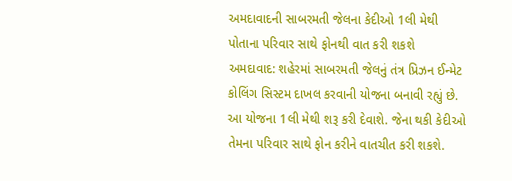અમદાવાદની સાબરમતી જેલના કેદીઓ 1લી મેથી પોતાના પરિવાર સાથે ફોનથી વાત કરી શકશે
અમદાવાદ: શહેરમાં સાબરમતી જેલનું તંત્ર પ્રિઝન ઈન્મેટ કોલિંગ સિસ્ટમ દાખલ કરવાની યોજના બનાવી રહ્યું છે. આ યોજના 1લી મેથી શરૂ કરી દેવાશે. જેના થકી કેદીઓ તેમના પરિવાર સાથે ફોન કરીને વાતચીત કરી શકશે.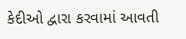કેદીઓ દ્વારા કરવામાં આવતી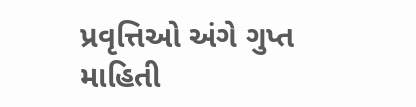પ્રવૃત્તિઓ અંગે ગુપ્ત માહિતી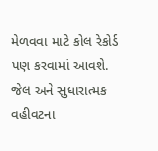મેળવવા માટે કોલ રેકોર્ડ પણ કરવામાં આવશે. જેલ અને સુધારાત્મક વહીવટના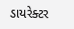ડાયરેક્ટર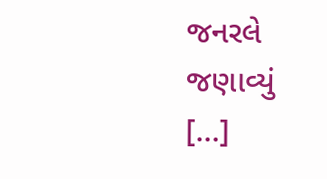જનરલે જણાવ્યું […]